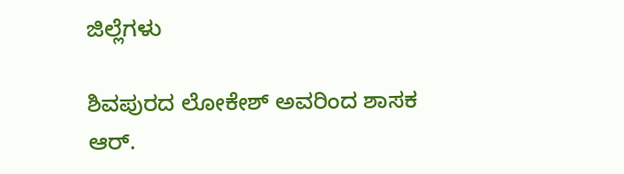ಜಿಲ್ಲೆಗಳು

ಶಿವಪುರದ ಲೋಕೇಶ್‌ ಅವರಿಂದ ಶಾಸಕ ಆರ್.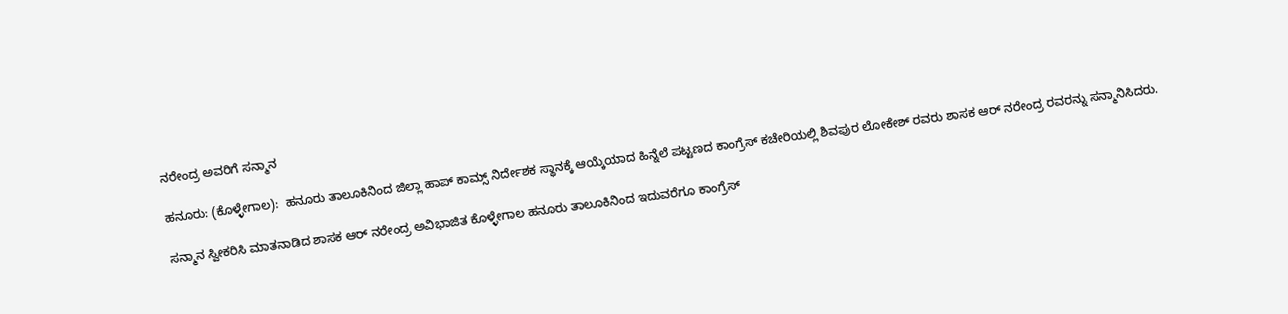ನರೇಂದ್ರ ಅವರಿಗೆ ಸನ್ಮಾನ

ಹನೂರು: (ಕೊಳ್ಳೇಗಾಲ):  ಹನೂರು ತಾಲೂಕಿನಿಂದ ಜಿಲ್ಲಾ ಹಾಪ್ ಕಾಮ್ಸ್ ನಿರ್ದೇಶಕ ಸ್ಥಾನಕ್ಕೆ ಆಯ್ಕೆಯಾದ ಹಿನ್ನೆಲೆ ಪಟ್ಟಣದ ಕಾಂಗ್ರೆಸ್ ಕಚೇರಿಯಲ್ಲಿ ಶಿವಪುರ ಲೋಕೇಶ್ ರವರು ಶಾಸಕ ಆರ್ ನರೇಂದ್ರ ರವರನ್ನು ಸನ್ಮಾನಿಸಿದರು.

ಸನ್ಮಾನ ಸ್ವೀಕರಿಸಿ ಮಾತನಾಡಿದ ಶಾಸಕ ಆರ್ ನರೇಂದ್ರ ಅವಿಭಾಜಿತ ಕೊಳ್ಳೇಗಾಲ ಹನೂರು ತಾಲೂಕಿನಿಂದ ಇದುವರೆಗೂ ಕಾಂಗ್ರೆಸ್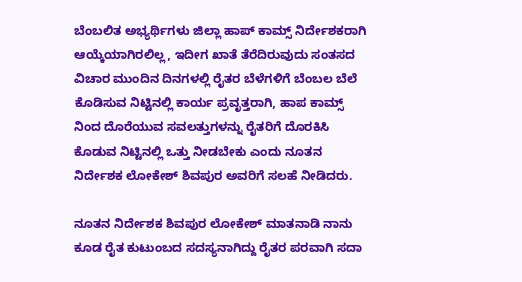ಬೆಂಬಲಿತ ಅಭ್ಯರ್ಥಿಗಳು ಜಿಲ್ಲಾ ಹಾಪ್ ಕಾಮ್ಸ್ ನಿರ್ದೇಶಕರಾಗಿ ಆಯ್ಕೆಯಾಗಿರಲಿಲ್ಲ, ಇದೀಗ ಖಾತೆ ತೆರೆದಿರುವುದು ಸಂತಸದ ವಿಚಾರ ಮುಂದಿನ ದಿನಗಳಲ್ಲಿ ರೈತರ ಬೆಳೆಗಳಿಗೆ ಬೆಂಬಲ ಬೆಲೆ ಕೊಡಿಸುವ ನಿಟ್ಟಿನಲ್ಲಿ ಕಾರ್ಯ ಪ್ರವೃತ್ತರಾಗಿ, ಹಾಪ ಕಾಮ್ಸ್ ನಿಂದ ದೊರೆಯುವ ಸವಲತ್ತುಗಳನ್ನು ರೈತರಿಗೆ ದೊರಕಿಸಿ ಕೊಡುವ ನಿಟ್ಟಿನಲ್ಲಿ ಒತ್ತು ನೀಡಬೇಕು ಎಂದು ನೂತನ ನಿರ್ದೇಶಕ ಲೋಕೇಶ್ ಶಿವಪುರ ಅವರಿಗೆ ಸಲಹೆ ನೀಡಿದರು.

ನೂತನ ನಿರ್ದೇಶಕ ಶಿವಪುರ ಲೋಕೇಶ್ ಮಾತನಾಡಿ ನಾನು ಕೂಡ ರೈತ ಕುಟುಂಬದ ಸದಸ್ಯನಾಗಿದ್ದು ರೈತರ ಪರವಾಗಿ ಸದಾ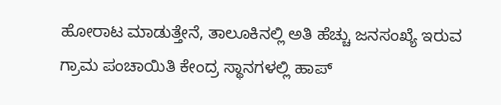ಹೋರಾಟ ಮಾಡುತ್ತೇನೆ, ತಾಲೂಕಿನಲ್ಲಿ ಅತಿ ಹೆಚ್ಚು ಜನಸಂಖ್ಯೆ ಇರುವ ಗ್ರಾಮ ಪಂಚಾಯಿತಿ ಕೇಂದ್ರ ಸ್ಥಾನಗಳಲ್ಲಿ ಹಾಪ್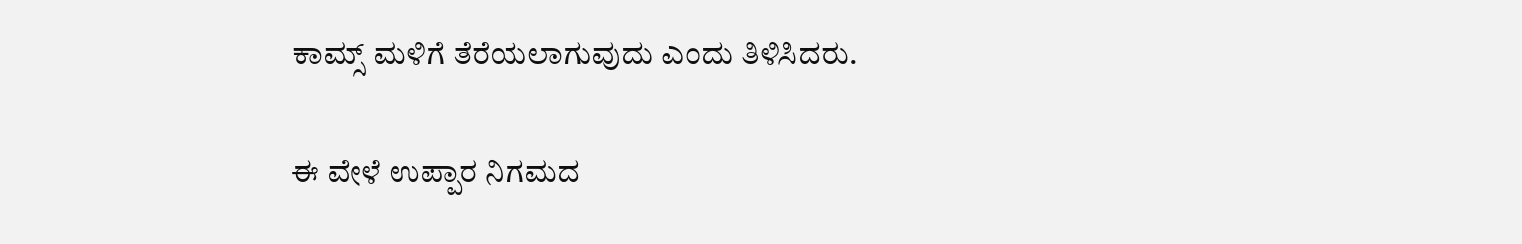ಕಾಮ್ಸ್ ಮಳಿಗೆ ತೆರೆಯಲಾಗುವುದು ಎಂದು ತಿಳಿಸಿದರು.

ಈ ವೇಳೆ ಉಪ್ಪಾರ ನಿಗಮದ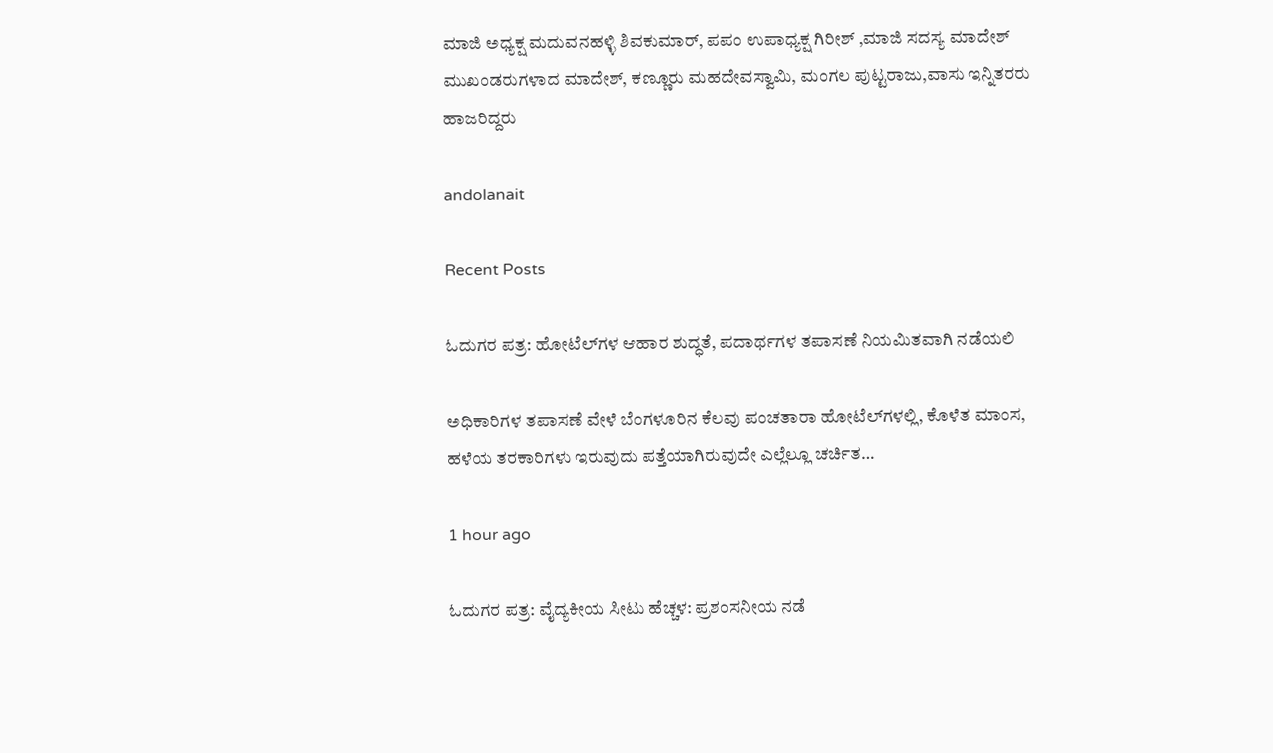ಮಾಜಿ ಅಧ್ಯಕ್ಷ ಮದುವನಹಳ್ಳಿ ಶಿವಕುಮಾರ್, ಪಪಂ ಉಪಾಧ್ಯಕ್ಷ ಗಿರೀಶ್ ,ಮಾಜಿ ಸದಸ್ಯ ಮಾದೇಶ್ ಮುಖಂಡರುಗಳಾದ ಮಾದೇಶ್, ಕಣ್ಣೂರು ಮಹದೇವಸ್ವಾಮಿ, ಮಂಗಲ ಪುಟ್ಟರಾಜು,ವಾಸು ಇನ್ನಿತರರು ಹಾಜರಿದ್ದರು

andolanait

Recent Posts

ಓದುಗರ ಪತ್ರ: ಹೋಟೆಲ್‌ಗಳ ಆಹಾರ ಶುದ್ಧತೆ, ಪದಾರ್ಥಗಳ ತಪಾಸಣೆ ನಿಯಮಿತವಾಗಿ ನಡೆಯಲಿ

ಅಧಿಕಾರಿಗಳ ತಪಾಸಣೆ ವೇಳೆ ಬೆಂಗಳೂರಿನ ಕೆಲವು ಪಂಚತಾರಾ ಹೋಟೆಲ್‌ಗಳಲ್ಲಿ, ಕೊಳೆತ ಮಾಂಸ, ಹಳೆಯ ತರಕಾರಿಗಳು ಇರುವುದು ಪತ್ತೆಯಾಗಿರುವುದೇ ಎಲ್ಲೆಲ್ಲೂ ಚರ್ಚಿತ…

1 hour ago

ಓದುಗರ ಪತ್ರ: ವೈದ್ಯಕೀಯ ಸೀಟು ಹೆಚ್ಚಳ: ಪ್ರಶಂಸನೀಯ ನಡೆ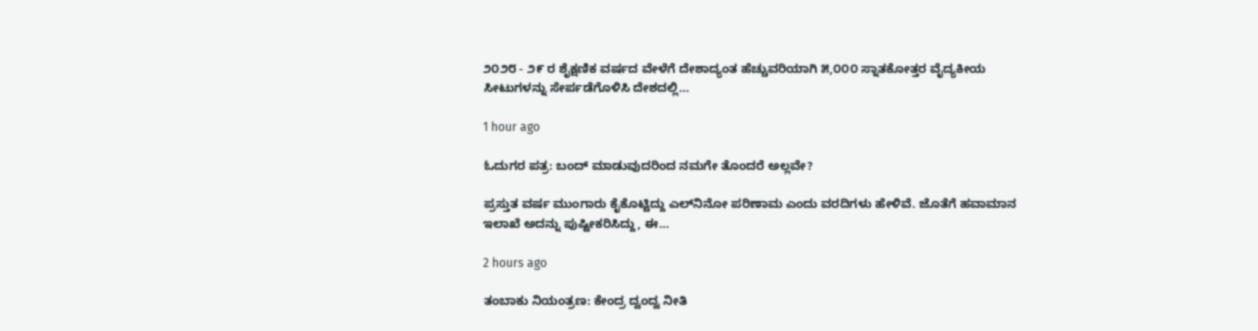೨೦೨೮ - ೨೯ ರ ಶೈಕ್ಷಣಿಕ ವರ್ಷದ ವೇಳೆಗೆ ದೇಶಾದ್ಯಂತ ಹೆಚ್ಚುವರಿಯಾಗಿ ೫,೦೦೦ ಸ್ನಾತಕೋತ್ತರ ವೈದ್ಯಕೀಯ ಸೀಟುಗಳನ್ನು ಸೇರ್ಪಡೆಗೊಳಿಸಿ ದೇಶದಲ್ಲಿ…

1 hour ago

ಓದುಗರ ಪತ್ರ: ಬಂದ್ ಮಾಡುವುದರಿಂದ ನಮಗೇ ತೊಂದರೆ ಅಲ್ಲವೇ?

ಪ್ರಸ್ತುತ ವರ್ಷ ಮುಂಗಾರು ಕೈಕೊಟ್ಟಿದ್ದು ಎಲ್‌ನಿನೋ ಪರಿಣಾಮ ಎಂದು ವರದಿಗಳು ಹೇಳಿವೆ. ಜೊತೆಗೆ ಹವಾಮಾನ ಇಲಾಖೆ ಅದನ್ನು ಪುಷ್ಟೀಕರಿಸಿದ್ದು, ಈ…

2 hours ago

ತಂಬಾಕು ನಿಯಂತ್ರಣ: ಕೇಂದ್ರ ದ್ವಂದ್ವ ನೀತಿ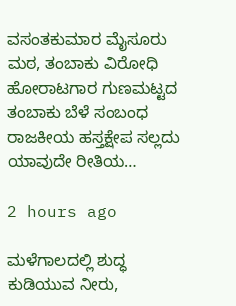ವಸಂತಕುಮಾರ ಮೈಸೂರು ಮಠ, ತಂಬಾಕು ವಿರೋಧಿ ಹೋರಾಟಗಾರ ಗುಣಮಟ್ಟದ ತಂಬಾಕು ಬೆಳೆ ಸಂಬಂಧ ರಾಜಕೀಯ ಹಸ್ತಕ್ಷೇಪ ಸಲ್ಲದು ಯಾವುದೇ ರೀತಿಯ…

2 hours ago

ಮಳೆಗಾಲದಲ್ಲಿ ಶುದ್ಧ ಕುಡಿಯುವ ನೀರು,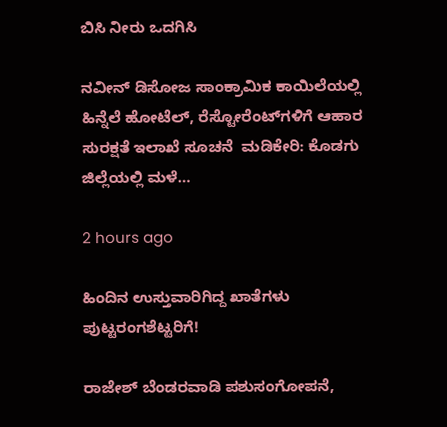ಬಿಸಿ ನೀರು ಒದಗಿಸಿ

ನವೀನ್ ಡಿಸೋಜ ಸಾಂಕ್ರಾಮಿಕ ಕಾಯಿಲೆಯಲ್ಲಿ ಹಿನ್ನೆಲೆ ಹೋಟೆಲ್, ರೆಸ್ಟೋರೆಂಟ್‌ಗಳಿಗೆ ಆಹಾರ ಸುರಕ್ಷತೆ ಇಲಾಖೆ ಸೂಚನೆ  ಮಡಿಕೇರಿ: ಕೊಡಗು ಜಿಲ್ಲೆಯಲ್ಲಿ ಮಳೆ…

2 hours ago

ಹಿಂದಿನ ಉಸ್ತುವಾರಿಗಿದ್ದ ಖಾತೆಗಳು ಪುಟ್ಟರಂಗಶೆಟ್ಟರಿಗೆ!

ರಾಜೇಶ್ ಬೆಂಡರವಾಡಿ ಪಶುಸಂಗೋಪನೆ,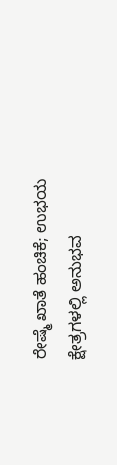ರೇಷ್ಮೆ ಖಾತೆ ಹಂಚಿಕೆ; ಉಭಯ ಕ್ಷೇತ್ರಗಳಲ್ಲಿ ಅನುಭವ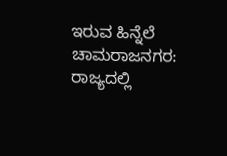ಇರುವ ಹಿನ್ನೆಲೆ  ಚಾಮರಾಜನಗರ: ರಾಜ್ಯದಲ್ಲಿ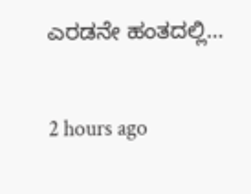ಎರಡನೇ ಹಂತದಲ್ಲಿ…

2 hours ago